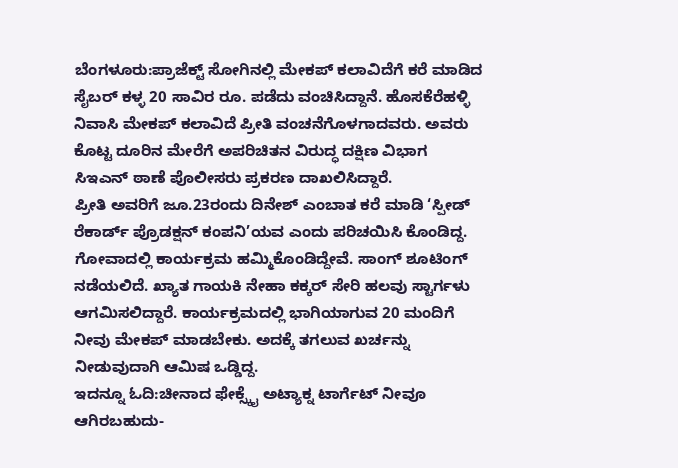ಬೆಂಗಳೂರು:ಪ್ರಾಜೆಕ್ಟ್ ಸೋಗಿನಲ್ಲಿ ಮೇಕಪ್ ಕಲಾವಿದೆಗೆ ಕರೆ ಮಾಡಿದ ಸೈಬರ್ ಕಳ್ಳ 20 ಸಾವಿರ ರೂ. ಪಡೆದು ವಂಚಿಸಿದ್ದಾನೆ. ಹೊಸಕೆರೆಹಳ್ಳಿ ನಿವಾಸಿ ಮೇಕಪ್ ಕಲಾವಿದೆ ಪ್ರೀತಿ ವಂಚನೆಗೊಳಗಾದವರು. ಅವರು ಕೊಟ್ಟ ದೂರಿನ ಮೇರೆಗೆ ಅಪರಿಚಿತನ ವಿರುದ್ಧ ದಕ್ಷಿಣ ವಿಭಾಗ ಸಿಇಎನ್ ಠಾಣೆ ಪೊಲೀಸರು ಪ್ರಕರಣ ದಾಖಲಿಸಿದ್ದಾರೆ.
ಪ್ರೀತಿ ಅವರಿಗೆ ಜೂ.23ರಂದು ದಿನೇಶ್ ಎಂಬಾತ ಕರೆ ಮಾಡಿ ‘ಸ್ಪೀಡ್ ರೆಕಾರ್ಡ್ ಪ್ರೊಡಕ್ಷನ್ ಕಂಪನಿ’ಯವ ಎಂದು ಪರಿಚಯಿಸಿ ಕೊಂಡಿದ್ದ. ಗೋವಾದಲ್ಲಿ ಕಾರ್ಯಕ್ರಮ ಹಮ್ಮಿಕೊಂಡಿದ್ದೇವೆ. ಸಾಂಗ್ ಶೂಟಿಂಗ್ ನಡೆಯಲಿದೆ. ಖ್ಯಾತ ಗಾಯಕಿ ನೇಹಾ ಕಕ್ಕರ್ ಸೇರಿ ಹಲವು ಸ್ಟಾರ್ಗಳು ಆಗಮಿಸಲಿದ್ದಾರೆ. ಕಾರ್ಯಕ್ರಮದಲ್ಲಿ ಭಾಗಿಯಾಗುವ 20 ಮಂದಿಗೆ ನೀವು ಮೇಕಪ್ ಮಾಡಬೇಕು. ಅದಕ್ಕೆ ತಗಲುವ ಖರ್ಚನ್ನು ನೀಡುವುದಾಗಿ ಆಮಿಷ ಒಡ್ಡಿದ್ದ.
ಇದನ್ನೂ ಓದಿ:ಚೀನಾದ ಫೇಕ್ಸ್ಕೈ ಅಟ್ಯಾಕ್ನ ಟಾರ್ಗೆಟ್ ನೀವೂ ಆಗಿರಬಹುದು-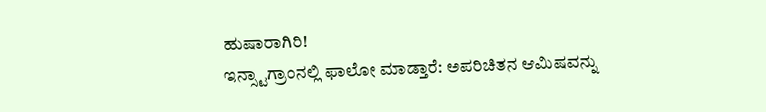ಹುಷಾರಾಗಿರಿ!
ಇನ್ಸ್ಟಾಗ್ರಾಂನಲ್ಲಿ ಫಾಲೋ ಮಾಡ್ತಾರೆ: ಅಪರಿಚಿತನ ಆಮಿಷವನ್ನು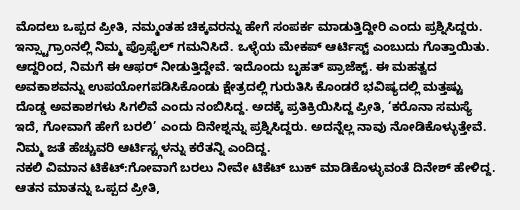ಮೊದಲು ಒಪ್ಪದ ಪ್ರೀತಿ, ನಮ್ಮಂತಹ ಚಿಕ್ಕವರನ್ನು ಹೇಗೆ ಸಂಪರ್ಕ ಮಾಡುತ್ತಿದ್ದೀರಿ ಎಂದು ಪ್ರಶ್ನಿಸಿದ್ದರು. ಇನ್ಸ್ಟಾಗ್ರಾಂನಲ್ಲಿ ನಿಮ್ಮ ಪ್ರೊಫೈಲ್ ಗಮನಿಸಿದೆ. ಒಳ್ಳೆಯ ಮೇಕಪ್ ಆರ್ಟಿಸ್ಟ್ ಎಂಬುದು ಗೊತ್ತಾಯಿತು. ಆದ್ದರಿಂದ, ನಿಮಗೆ ಈ ಆಫರ್ ನೀಡುತ್ತಿದ್ದೇವೆ. ಇದೊಂದು ಬೃಹತ್ ಪ್ರಾಜೆಕ್ಟ್. ಈ ಮಹತ್ವದ ಅವಕಾಶವನ್ನು ಉಪಯೋಗಪಡಿಸಿಕೊಂಡು ಕ್ಷೇತ್ರದಲ್ಲಿ ಗುರುತಿಸಿ ಕೊಂಡರೆ ಭವಿಷ್ಯದಲ್ಲಿ ಮತ್ತಷ್ಟು ದೊಡ್ಡ ಅವಕಾಶಗಳು ಸಿಗಲಿವೆ ಎಂದು ನಂಬಿಸಿದ್ದ. ಅದಕ್ಕೆ ಪ್ರತಿಕ್ರಿಯಿಸಿದ್ದ ಪ್ರೀತಿ, ‘ಕರೊನಾ ಸಮಸ್ಯೆ ಇದೆ, ಗೋವಾಗೆ ಹೇಗೆ ಬರಲಿ’ ಎಂದು ದಿನೇಶ್ನನ್ನು ಪ್ರಶ್ನಿಸಿದ್ದರು. ಅದನ್ನೆಲ್ಲ ನಾವು ನೋಡಿಕೊಳ್ಳುತ್ತೇವೆ. ನಿಮ್ಮ ಜತೆ ಹೆಚ್ಚುವರಿ ಆರ್ಟಿಸ್ಟ್ಗಳನ್ನು ಕರೆತನ್ನಿ ಎಂದಿದ್ದ.
ನಕಲಿ ವಿಮಾನ ಟಿಕೆಟ್:ಗೋವಾಗೆ ಬರಲು ನೀವೇ ಟಿಕೆಟ್ ಬುಕ್ ಮಾಡಿಕೊಳ್ಳುವಂತೆ ದಿನೇಶ್ ಹೇಳಿದ್ದ. ಆತನ ಮಾತನ್ನು ಒಪ್ಪದ ಪ್ರೀತಿ,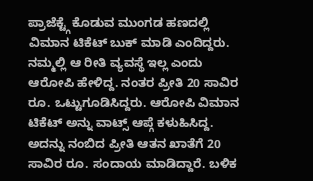ಪ್ರಾಜೆಕ್ಟ್ಗೆ ಕೊಡುವ ಮುಂಗಡ ಹಣದಲ್ಲಿ ವಿಮಾನ ಟಿಕೆಟ್ ಬುಕ್ ಮಾಡಿ ಎಂದಿದ್ದರು. ನಮ್ಮಲ್ಲಿ ಆ ರೀತಿ ವ್ಯವಸ್ಥೆ ಇಲ್ಲ ಎಂದು ಆರೋಪಿ ಹೇಳಿದ್ದ. ನಂತರ ಪ್ರೀತಿ 20 ಸಾವಿರ ರೂ. ಒಟ್ಟುಗೂಡಿಸಿದ್ದರು. ಆರೋಪಿ ವಿಮಾನ ಟಿಕೆಟ್ ಅನ್ನು ವಾಟ್ಸ್ ಆಪ್ಗೆ ಕಳುಹಿಸಿದ್ದ. ಅದನ್ನು ನಂಬಿದ ಪ್ರೀತಿ ಆತನ ಖಾತೆಗೆ 20 ಸಾವಿರ ರೂ. ಸಂದಾಯ ಮಾಡಿದ್ದಾರೆ. ಬಳಿಕ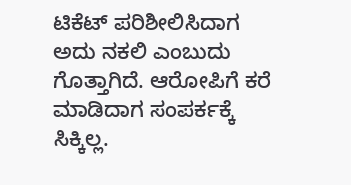ಟಿಕೆಟ್ ಪರಿಶೀಲಿಸಿದಾಗ ಅದು ನಕಲಿ ಎಂಬುದು ಗೊತ್ತಾಗಿದೆ. ಆರೋಪಿಗೆ ಕರೆ ಮಾಡಿದಾಗ ಸಂಪರ್ಕಕ್ಕೆ ಸಿಕ್ಕಿಲ್ಲ.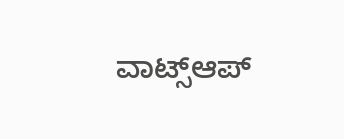ವಾಟ್ಸ್ಆಪ್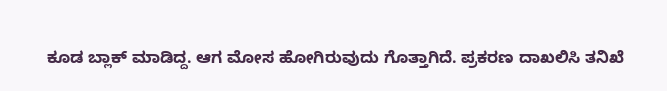ಕೂಡ ಬ್ಲಾಕ್ ಮಾಡಿದ್ದ. ಆಗ ಮೋಸ ಹೋಗಿರುವುದು ಗೊತ್ತಾಗಿದೆ. ಪ್ರಕರಣ ದಾಖಲಿಸಿ ತನಿಖೆ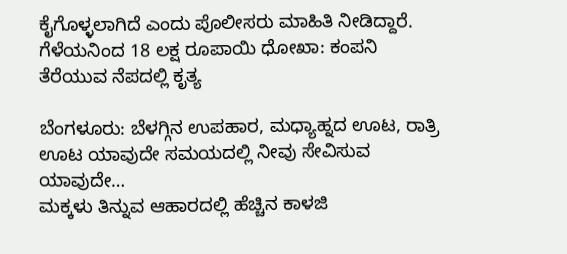ಕೈಗೊಳ್ಳಲಾಗಿದೆ ಎಂದು ಪೊಲೀಸರು ಮಾಹಿತಿ ನೀಡಿದ್ದಾರೆ.
ಗೆಳೆಯನಿಂದ 18 ಲಕ್ಷ ರೂಪಾಯಿ ಧೋಖಾ: ಕಂಪನಿ ತೆರೆಯುವ ನೆಪದಲ್ಲಿ ಕೃತ್ಯ

ಬೆಂಗಳೂರು: ಬೆಳಗ್ಗಿನ ಉಪಹಾರ, ಮಧ್ಯಾಹ್ನದ ಊಟ, ರಾತ್ರಿ ಊಟ ಯಾವುದೇ ಸಮಯದಲ್ಲಿ ನೀವು ಸೇವಿಸುವ ಯಾವುದೇ…
ಮಕ್ಕಳು ತಿನ್ನುವ ಆಹಾರದಲ್ಲಿ ಹೆಚ್ಚಿನ ಕಾಳಜಿ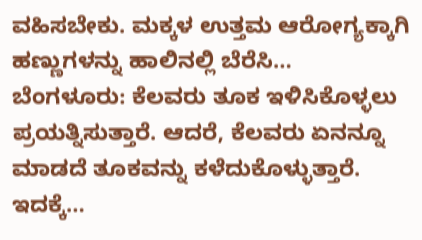ವಹಿಸಬೇಕು. ಮಕ್ಕಳ ಉತ್ತಮ ಆರೋಗ್ಯಕ್ಕಾಗಿ ಹಣ್ಣುಗಳನ್ನು ಹಾಲಿನಲ್ಲಿ ಬೆರೆಸಿ…
ಬೆಂಗಳೂರು: ಕೆಲವರು ತೂಕ ಇಳಿಸಿಕೊಳ್ಳಲು ಪ್ರಯತ್ನಿಸುತ್ತಾರೆ. ಆದರೆ, ಕೆಲವರು ಏನನ್ನೂ ಮಾಡದೆ ತೂಕವನ್ನು ಕಳೆದುಕೊಳ್ಳುತ್ತಾರೆ. ಇದಕ್ಕೆ…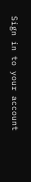Sign in to your account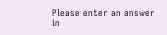Please enter an answer in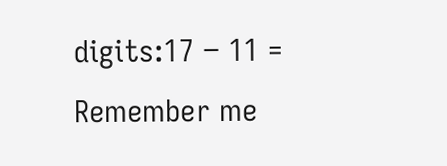digits:17 − 11 =
Remember me